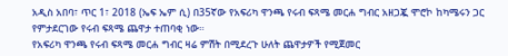አዲስ አበባ፣ ጥር 1፣ 2018 (ኤፍ ኤም ሲ) በ35ኛው የአፍሪካ ዋንጫ የሩብ ፍጻሜ መርሐ ግብር አዘጋጇ ሞሮኮ ከካሜሩን ጋር የምታደርገው የሩብ ፍጻሜ ጨዋታ ተጠባቂ ነው።
የአፍሪካ ዋንጫ የሩብ ፍጻሜ መርሐ ግብር ዛሬ ምሽት በሚደረጉ ሁለት ጨዋታዎች የሚጀመር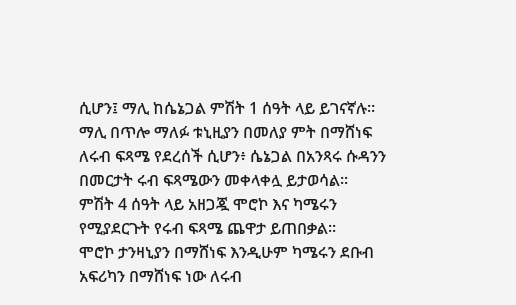ሲሆን፤ ማሊ ከሴኔጋል ምሽት 1 ሰዓት ላይ ይገናኛሉ።
ማሊ በጥሎ ማለፉ ቱኒዚያን በመለያ ምት በማሸነፍ ለሩብ ፍጻሜ የደረሰች ሲሆን፥ ሴኔጋል በአንጻሩ ሱዳንን በመርታት ሩብ ፍጻሜውን መቀላቀሏ ይታወሳል፡፡
ምሽት 4 ሰዓት ላይ አዘጋጇ ሞሮኮ እና ካሜሩን የሚያደርጉት የሩብ ፍጻሜ ጨዋታ ይጠበቃል።
ሞሮኮ ታንዛኒያን በማሸነፍ እንዲሁም ካሜሩን ደቡብ አፍሪካን በማሸነፍ ነው ለሩብ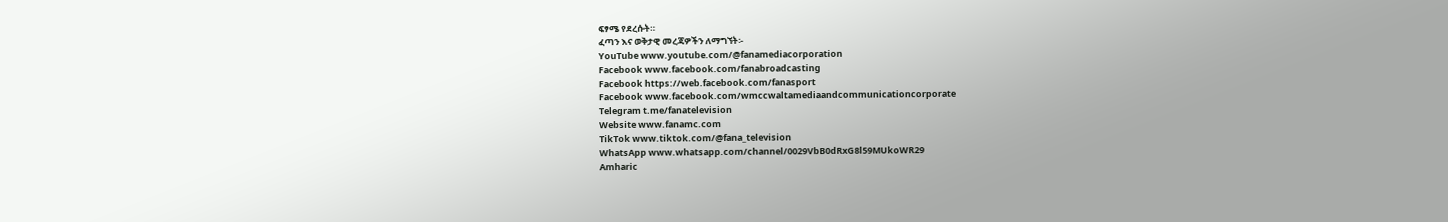ፍፃሜ የደረሱት።
ፈጣን እና ወቅታዊ መረጃዎችን ለማግኘት፡-
YouTube www.youtube.com/@fanamediacorporation
Facebook www.facebook.com/fanabroadcasting
Facebook https://web.facebook.com/fanasport
Facebook www.facebook.com/wmccwaltamediaandcommunicationcorporate
Telegram t.me/fanatelevision
Website www.fanamc.com
TikTok www.tiktok.com/@fana_television
WhatsApp www.whatsapp.com/channel/0029VbB0dRxG8l59MUkoWR29
Amharic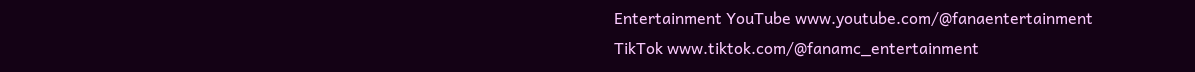Entertainment YouTube www.youtube.com/@fanaentertainment
TikTok www.tiktok.com/@fanamc_entertainment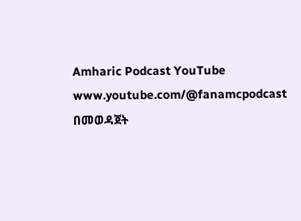Amharic Podcast YouTube www.youtube.com/@fanamcpodcast በመወዳጀት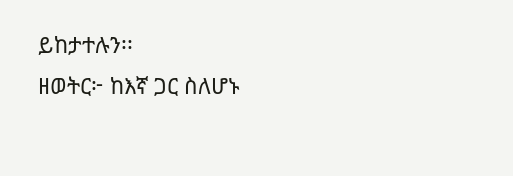ይከታተሉን፡፡
ዘወትር፦ ከእኛ ጋር ስለሆኑ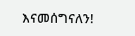እናመሰግናለን!